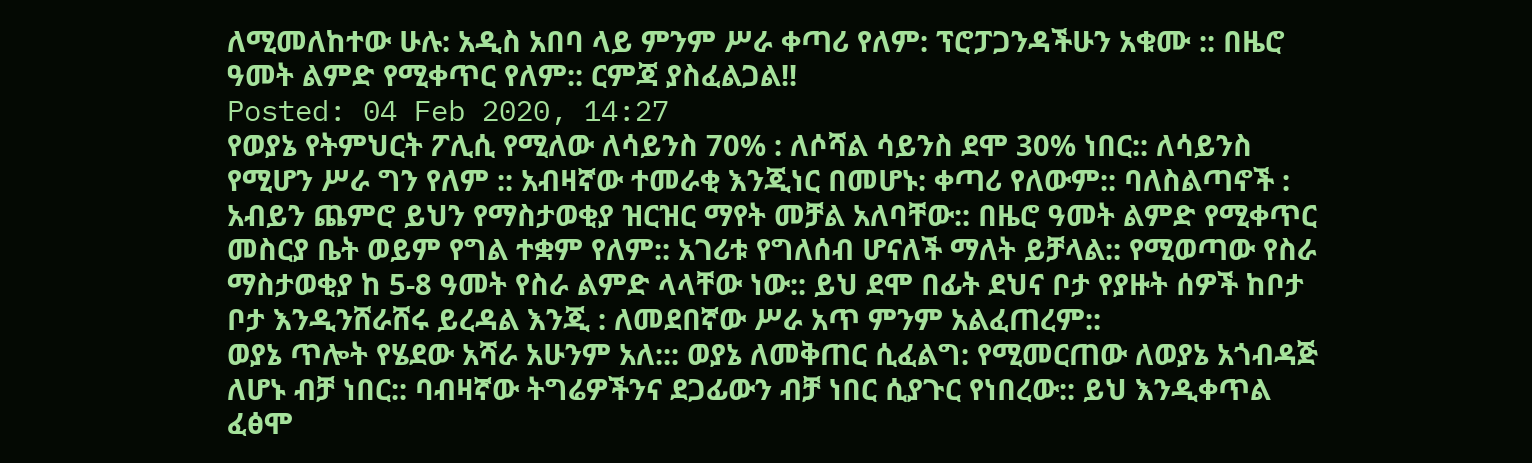ለሚመለከተው ሁሉ: አዲስ አበባ ላይ ምንም ሥራ ቀጣሪ የለም: ፕሮፓጋንዳችሁን አቁሙ :: በዜሮ ዓመት ልምድ የሚቀጥር የለም:: ርምጃ ያስፈልጋል!!
Posted: 04 Feb 2020, 14:27
የወያኔ የትምህርት ፖሊሲ የሚለው ለሳይንስ 70% : ለሶሻል ሳይንስ ደሞ 30% ነበር:: ለሳይንስ የሚሆን ሥራ ግን የለም :: አብዛኛው ተመራቂ እንጂነር በመሆኑ: ቀጣሪ የለውም:: ባለስልጣኖች : አብይን ጨምሮ ይህን የማስታወቂያ ዝርዝር ማየት መቻል አለባቸው:: በዜሮ ዓመት ልምድ የሚቀጥር መስርያ ቤት ወይም የግል ተቋም የለም:: አገሪቱ የግለሰብ ሆናለች ማለት ይቻላል:: የሚወጣው የስራ ማስታወቂያ ከ 5-8 ዓመት የስራ ልምድ ላላቸው ነው:: ይህ ደሞ በፊት ደህና ቦታ የያዙት ሰዎች ከቦታ ቦታ እንዲንሸራሸሩ ይረዳል እንጂ : ለመደበኛው ሥራ አጥ ምንም አልፈጠረም::
ወያኔ ጥሎት የሄደው አሻራ አሁንም አለ::: ወያኔ ለመቅጠር ሲፈልግ: የሚመርጠው ለወያኔ አጎብዳጅ ለሆኑ ብቻ ነበር:: ባብዛኛው ትግሬዎችንና ደጋፊውን ብቻ ነበር ሲያጉር የነበረው:: ይህ እንዲቀጥል ፈፅሞ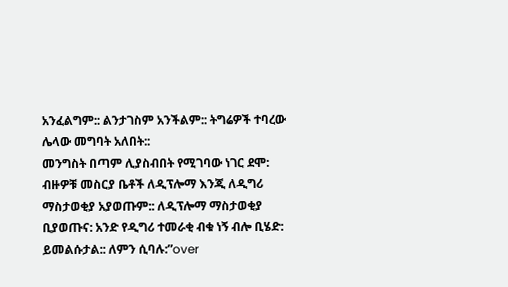አንፈልግም:: ልንታገስም አንችልም:: ትግሬዎች ተባረው ሌላው መግባት አለበት::
መንግስት በጣም ሊያስብበት የሚገባው ነገር ደሞ: ብዙዎቹ መስርያ ቤቶች ለዲፕሎማ እንጂ ለዲግሪ ማስታወቂያ አያወጡም:: ለዲፕሎማ ማስታወቂያ ቢያወጡና: አንድ የዲግሪ ተመራቂ ብቁ ነኝ ብሎ ቢሄድ: ይመልሱታል:: ለምን ሲባሉ:”over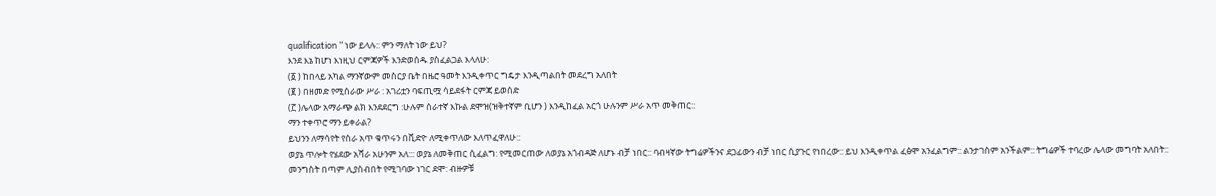qualification ” ነው ይላሉ:: ምን ማለት ነው ይህ?
እንደ እኔ ከሆነ እነዚህ ርምጃዎች እንድወሰዱ ያስፈልጋል እላለሁ:
(፩ ) ከበላይ አካል ማንኛውም መስርያ ቤት በዜሮ ዓመት እንዲቀጥር ግዴታ እንዲጣልበት መደረግ አለበት
(፪ ) በዘመድ የሚሰራው ሥራ : አገሪቷን ባፍጢሟ ሳይደፋት ርምጃ ይወሰድ
(፫ )ሌላው አማራጭ ልክ እንደደርግ :ሁሉም ሰራተኛ እኩል ደሞዝ(ዝቅተኛም ቢሆን ) እንዲከፈል አርጎ ሁሉንም ሥራ አጥ መቅጠር::
ማን ተቀጥሮ ማን ይቀራል?
ይህንን ለማሳየት የስራ አጥ ቁጥሩን በቪድዮ ለሚቀጥለው እለጥፈዋለሁ::
ወያኔ ጥሎት የሄደው አሻራ አሁንም አለ::: ወያኔ ለመቅጠር ሲፈልግ: የሚመርጠው ለወያኔ አጎብዳጅ ለሆኑ ብቻ ነበር:: ባብዛኛው ትግሬዎችንና ደጋፊውን ብቻ ነበር ሲያጉር የነበረው:: ይህ እንዲቀጥል ፈፅሞ አንፈልግም:: ልንታገስም አንችልም:: ትግሬዎች ተባረው ሌላው መግባት አለበት::
መንግስት በጣም ሊያስብበት የሚገባው ነገር ደሞ: ብዙዎቹ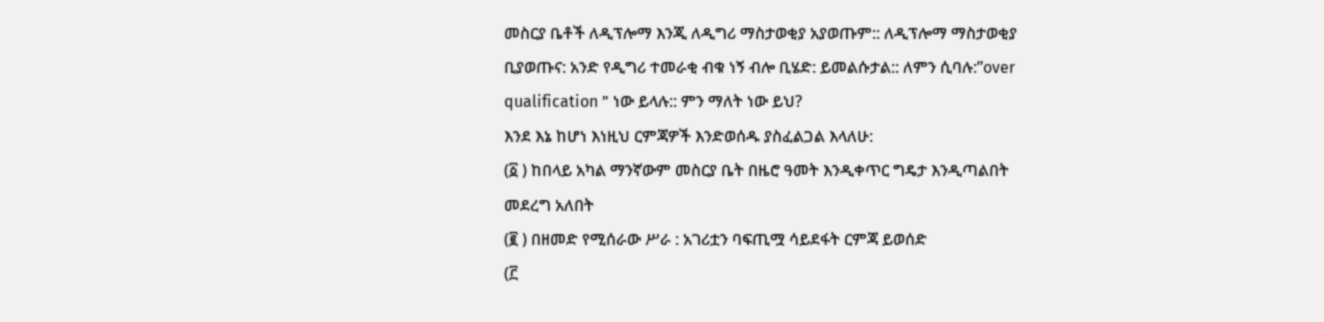መስርያ ቤቶች ለዲፕሎማ እንጂ ለዲግሪ ማስታወቂያ አያወጡም:: ለዲፕሎማ ማስታወቂያ ቢያወጡና: አንድ የዲግሪ ተመራቂ ብቁ ነኝ ብሎ ቢሄድ: ይመልሱታል:: ለምን ሲባሉ:”over qualification ” ነው ይላሉ:: ምን ማለት ነው ይህ?
እንደ እኔ ከሆነ እነዚህ ርምጃዎች እንድወሰዱ ያስፈልጋል እላለሁ:
(፩ ) ከበላይ አካል ማንኛውም መስርያ ቤት በዜሮ ዓመት እንዲቀጥር ግዴታ እንዲጣልበት መደረግ አለበት
(፪ ) በዘመድ የሚሰራው ሥራ : አገሪቷን ባፍጢሟ ሳይደፋት ርምጃ ይወሰድ
(፫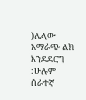)ሌላው አማራጭ ልክ እንደደርግ :ሁሉም ሰራተኛ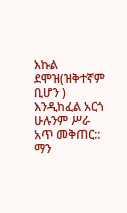እኩል ደሞዝ(ዝቅተኛም ቢሆን ) እንዲከፈል አርጎ ሁሉንም ሥራ አጥ መቅጠር::
ማን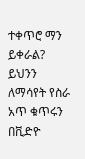ተቀጥሮ ማን ይቀራል?
ይህንን ለማሳየት የስራ አጥ ቁጥሩን በቪድዮ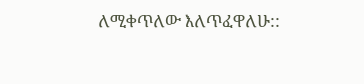ለሚቀጥለው እለጥፈዋለሁ::